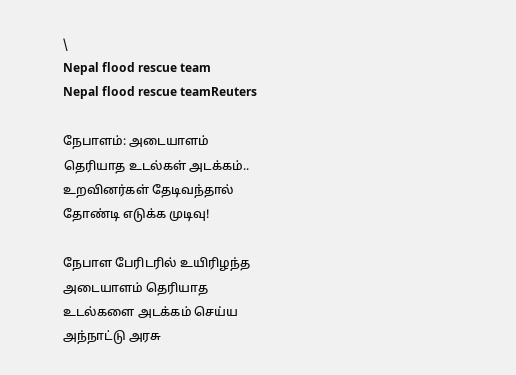\
Nepal flood rescue team
Nepal flood rescue teamReuters

நேபாளம்: அடையாளம் தெரியாத உடல்கள் அடக்கம்.. உறவினர்கள் தேடிவந்தால் தோண்டி எடுக்க முடிவு!

நேபாள பேரிடரில் உயிரிழந்த அடையாளம் தெரியாத உடல்களை அடக்கம் செய்ய அந்நாட்டு அரசு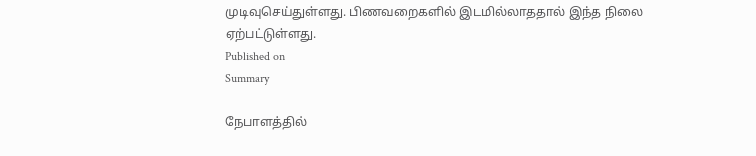முடிவுசெய்துள்ளது. பிணவறைகளில் இடமில்லாததால் இந்த நிலை ஏற்பட்டுள்ளது.
Published on
Summary

நேபாளத்தில்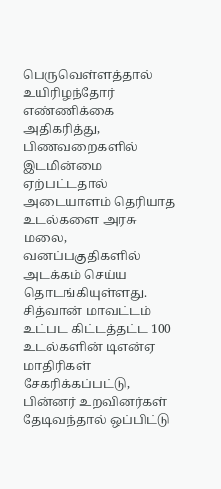பெருவெள்ளத்தால் உயிரிழந்தோர் எண்ணிக்கை அதிகரித்து, பிணவறைகளில் இடமின்மை ஏற்பட்டதால் அடையாளம் தெரியாத உடல்களை அரசு மலை, வனப்பகுதிகளில் அடக்கம் செய்ய தொடங்கியுள்ளது. சித்வான் மாவட்டம் உட்பட கிட்டத்தட்ட 100 உடல்களின் டிஎன்ஏ மாதிரிகள் சேகரிக்கப்பட்டு, பின்னர் உறவினர்கள் தேடிவந்தால் ஒப்பிட்டு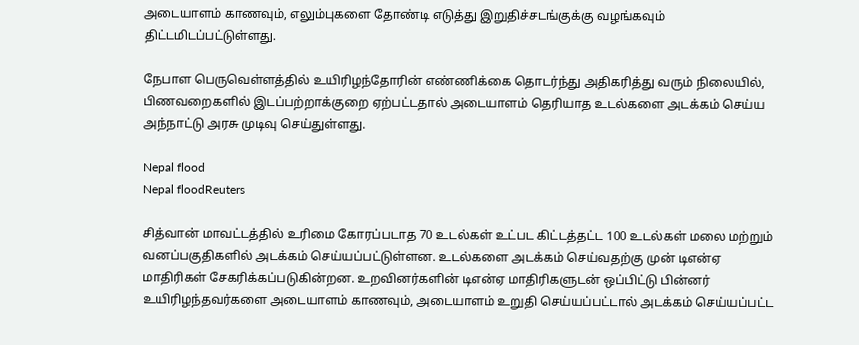அடையாளம் காணவும், எலும்புகளை தோண்டி எடுத்து இறுதிச்சடங்குக்கு வழங்கவும் திட்டமிடப்பட்டுள்ளது.

நேபாள பெருவெள்ளத்தில் உயிரிழந்தோரின் எண்ணிக்கை தொடர்ந்து அதிகரித்து வரும் நிலையில், பிணவறைகளில் இடப்பற்றாக்குறை ஏற்பட்டதால் அடையாளம் தெரியாத உடல்களை அடக்கம் செய்ய அந்நாட்டு அரசு முடிவு செய்துள்ளது.

Nepal flood
Nepal floodReuters

சித்வான் மாவட்டத்தில் உரிமை கோரப்படாத 70 உடல்கள் உட்பட கிட்டத்தட்ட 100 உடல்கள் மலை மற்றும் வனப்பகுதிகளில் அடக்கம் செய்யப்பட்டுள்ளன. உடல்களை அடக்கம் செய்வதற்கு முன் டிஎன்ஏ மாதிரிகள் சேகரிக்கப்படுகின்றன. உறவினர்களின் டிஎன்ஏ மாதிரிகளுடன் ஒப்பிட்டு பின்னர் உயிரிழந்தவர்களை அடையாளம் காணவும், அடையாளம் உறுதி செய்யப்பட்டால் அடக்கம் செய்யப்பட்ட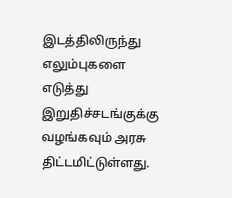இடத்திலிருந்து எலும்புகளை எடுத்து இறுதிச்சடங்குக்கு வழங்கவும் அரசு திட்டமிட்டுள்ளது.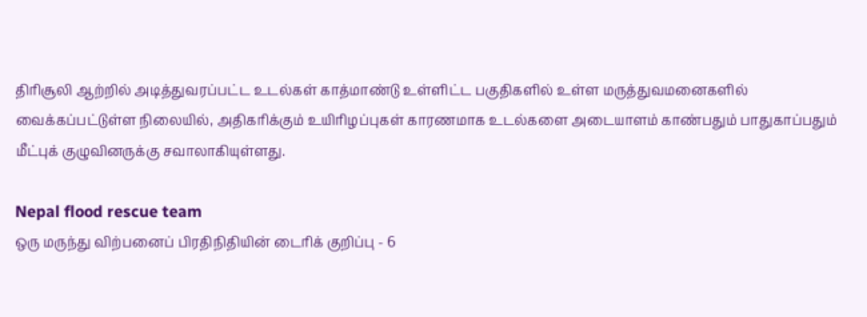திரிசூலி ஆற்றில் அடித்துவரப்பட்ட உடல்கள் காத்மாண்டு உள்ளிட்ட பகுதிகளில் உள்ள மருத்துவமனைகளில் வைக்கப்பட்டுள்ள நிலையில், அதிகரிக்கும் உயிரிழப்புகள் காரணமாக உடல்களை அடையாளம் காண்பதும் பாதுகாப்பதும் மீட்புக் குழுவினருக்கு சவாலாகியுள்ளது.

Nepal flood rescue team
ஒரு மருந்து விற்பனைப் பிரதிநிதியின் டைரிக் குறிப்பு - 6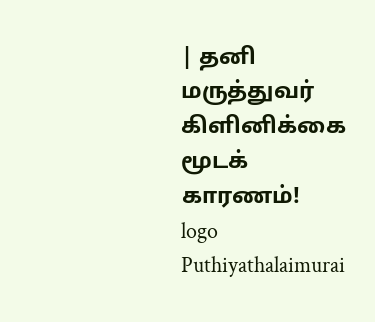| தனி மருத்துவர் கிளினிக்கை மூடக் காரணம்!
logo
Puthiyathalaimurai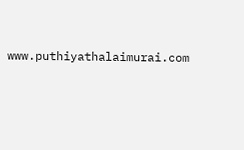www.puthiyathalaimurai.com